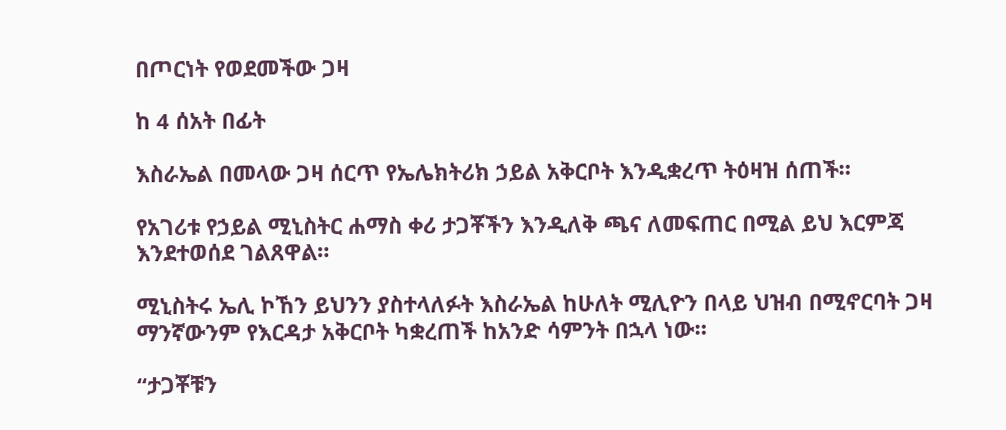በጦርነት የወደመችው ጋዛ

ከ 4 ሰአት በፊት

እስራኤል በመላው ጋዛ ሰርጥ የኤሌክትሪክ ኃይል አቅርቦት እንዲቋረጥ ትዕዛዝ ሰጠች።

የአገሪቱ የኃይል ሚኒስትር ሐማስ ቀሪ ታጋቾችን እንዲለቅ ጫና ለመፍጠር በሚል ይህ እርምጃ እንደተወሰደ ገልጸዋል።

ሚኒስትሩ ኤሊ ኮኸን ይህንን ያስተላለፉት እስራኤል ከሁለት ሚሊዮን በላይ ህዝብ በሚኖርባት ጋዛ ማንኛውንም የእርዳታ አቅርቦት ካቋረጠች ከአንድ ሳምንት በኋላ ነው።

“ታጋቾቹን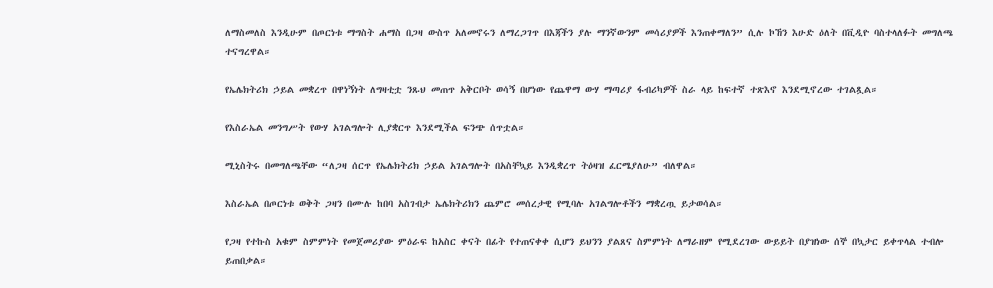ለማስመለስ እንዲሁም በጦርነቱ ማግስት ሐማስ በጋዛ ውስጥ አለመኖሩን ለማረጋገጥ በእጃችን ያሉ ማንኛውንም መሳሪያዎች እንጠቀማለን” ሲሉ ኮኸን እሁድ ዕለት በቪዲዮ ባስተላለፉት መግለጫ ተናግረዋል።

የኤሌክትሪክ ኃይል መቋረጥ በዋነኝነት ለግዛቲቷ ንጹህ መጠጥ አቅርቦት ወሳኝ በሆነው የጨዋማ ውሃ ማጣሪያ ፋብሪካዎች ስራ ላይ ከፍተኛ ተጽእኖ እንደሚኖረው ተገልጿል።

የእስራኤል መንግሥት የውሃ አገልግሎት ሊያቋርጥ እንደሚችል ፍንጭ ሰጥቷል።

ሚኒስትሩ በመግለጫቸው “ለጋዛ ሰርጥ የኤሌክትሪክ ኃይል አገልግሎት በአስቸኳይ እንዲቋረጥ ትዕዛዝ ፈርሜያለሁ” ብለዋል።

እስራኤል በጦርነቱ ወቅት ጋዛን በሙሉ ከበባ አስገብታ ኤሌክትሪክን ጨምሮ መሰረታዊ የሚባሉ አገልግሎቶችን ማቋረጧ ይታወሳል።

የጋዛ የተኩስ አቁም ስምምነት የመጀመሪያው ምዕራፍ ከአስር ቀናት በፊት የተጠናቀቀ ሲሆን ይህንን ያልጸና ስምምነት ለማራዘም የሚደረገው ውይይት በያዝነው ሰኞ በኳታር ይቀጥላል ተብሎ ይጠበቃል።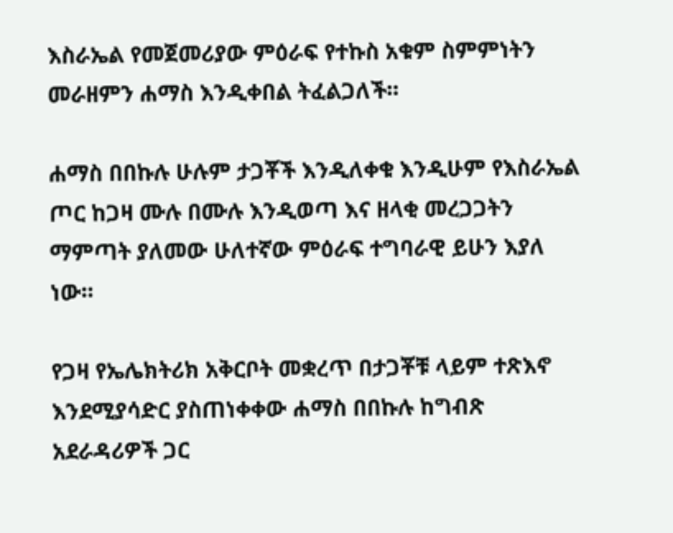እስራኤል የመጀመሪያው ምዕራፍ የተኩስ አቁም ስምምነትን መራዘምን ሐማስ እንዲቀበል ትፈልጋለች።

ሐማስ በበኩሉ ሁሉም ታጋቾች እንዲለቀቁ እንዲሁም የእስራኤል ጦር ከጋዛ ሙሉ በሙሉ እንዲወጣ እና ዘላቂ መረጋጋትን ማምጣት ያለመው ሁለተኛው ምዕራፍ ተግባራዊ ይሁን እያለ ነው።

የጋዛ የኤሌክትሪክ አቅርቦት መቋረጥ በታጋቾቹ ላይም ተጽእኖ እንደሚያሳድር ያስጠነቀቀው ሐማስ በበኩሉ ከግብጽ አደራዳሪዎች ጋር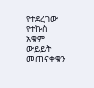የተደረገው የተኩስ አቁም ውይይት መጠናቀቁን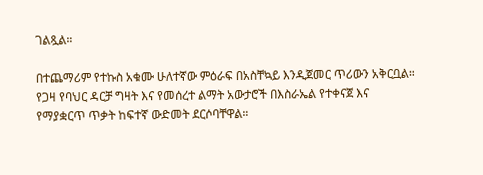ገልጿል።

በተጨማሪም የተኩስ አቁሙ ሁለተኛው ምዕራፍ በአስቸኳይ እንዲጀመር ጥሪውን አቅርቧል። የጋዛ የባህር ዳርቻ ግዛት እና የመሰረተ ልማት አውታሮች በእስራኤል የተቀናጀ እና የማያቋርጥ ጥቃት ከፍተኛ ውድመት ደርሶባቸዋል።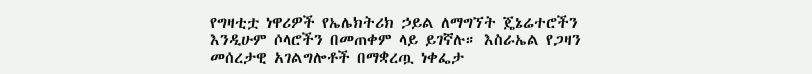የግዛቲቷ ነዋሪዎች የኤሌክትሪክ ኃይል ለማግኘት ጄኔሬተሮችን እንዲሁም ሶላሮችን በመጠቀም ላይ ይገኛሉ። እስራኤል የጋዛን መሰረታዊ አገልግሎቶች በማቋረጧ ነቀፌታ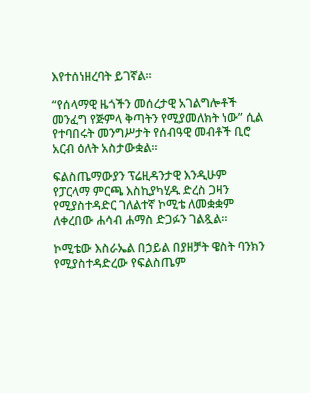እየተሰነዘረባት ይገኛል።

“የሰላማዊ ዜጎችን መሰረታዊ አገልግሎቶች መንፈግ የጅምላ ቅጣትን የሚያመለክት ነው” ሲል የተባበሩት መንግሥታት የሰብዓዊ መብቶች ቢሮ አርብ ዕለት አስታውቋል።

ፍልስጤማውያን ፕሬዚዳንታዊ እንዲሁም የፓርላማ ምርጫ እስኪያካሂዱ ድረስ ጋዛን የሚያስተዳድር ገለልተኛ ኮሚቴ ለመቋቋም ለቀረበው ሐሳብ ሐማስ ድጋፉን ገልጿል።

ኮሚቴው እስራኤል በኃይል በያዘቻት ዌስት ባንክን የሚያስተዳድረው የፍልስጤም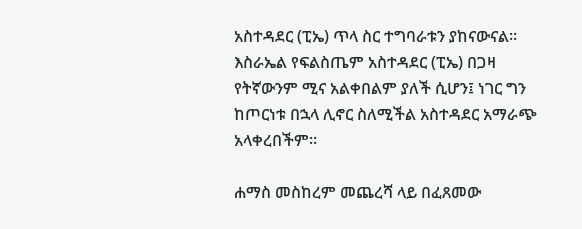አስተዳደር (ፒኤ) ጥላ ስር ተግባራቱን ያከናውናል። እስራኤል የፍልስጤም አስተዳደር (ፒኤ) በጋዛ የትኛውንም ሚና አልቀበልም ያለች ሲሆን፤ ነገር ግን ከጦርነቱ በኋላ ሊኖር ስለሚችል አስተዳደር አማራጭ አላቀረበችም።

ሐማስ መስከረም መጨረሻ ላይ በፈጸመው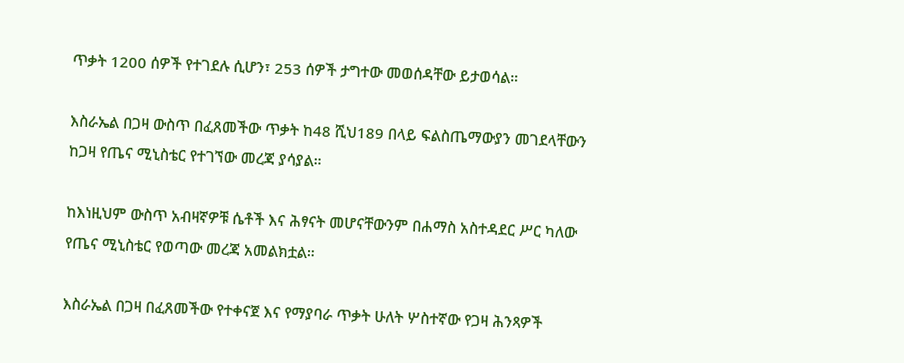ጥቃት 1200 ሰዎች የተገደሉ ሲሆን፣ 253 ሰዎች ታግተው መወሰዳቸው ይታወሳል።

እስራኤል በጋዛ ውስጥ በፈጸመችው ጥቃት ከ48 ሺህ189 በላይ ፍልስጤማውያን መገደላቸውን ከጋዛ የጤና ሚኒስቴር የተገኘው መረጃ ያሳያል።

ከእነዚህም ውስጥ አብዛኛዎቹ ሴቶች እና ሕፃናት መሆናቸውንም በሐማስ አስተዳደር ሥር ካለው የጤና ሚኒስቴር የወጣው መረጃ አመልክቷል።

እስራኤል በጋዛ በፈጸመችው የተቀናጀ እና የማያባራ ጥቃት ሁለት ሦስተኛው የጋዛ ሕንጻዎች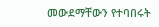መውደማቸውን የተባበሩት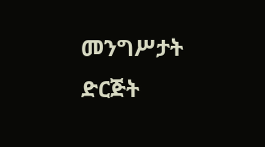መንግሥታት ድርጅት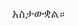አስታውቋል።